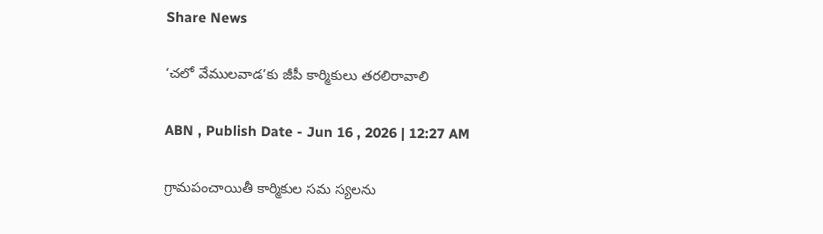Share News

‘చలో వేములవాడ’కు జీపీ కార్మికులు తరలిరావాలి

ABN , Publish Date - Jun 16 , 2026 | 12:27 AM

గ్రామపంచాయితీ కార్మికుల సమ స్యలను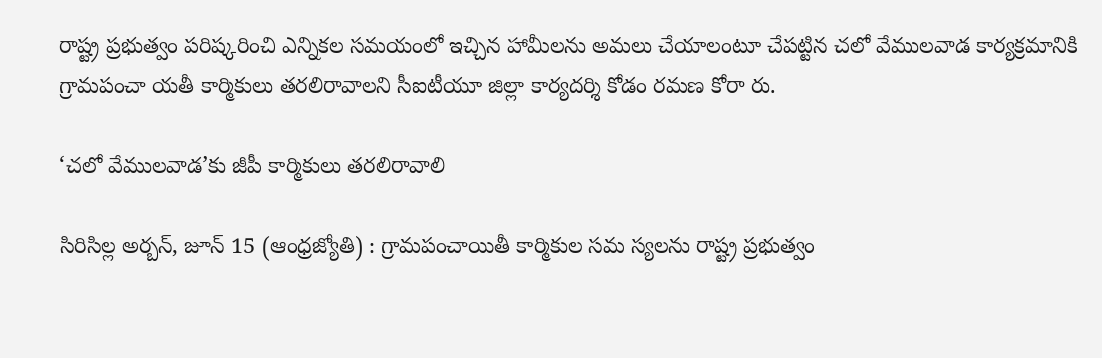రాష్ట్ర ప్రభుత్వం పరిష్కరించి ఎన్నికల సమయంలో ఇచ్చిన హామీలను అమలు చేయాలంటూ చేపట్టిన చలో వేములవాడ కార్యక్రమానికి గ్రామపంచా యతీ కార్మికులు తరలిరావాలని సీఐటీయూ జిల్లా కార్యదర్శి కోడం రమణ కోరా రు.

‘చలో వేములవాడ’కు జీపీ కార్మికులు తరలిరావాలి

సిరిసిల్ల అర్బన్‌, జూన్‌ 15 (ఆంధ్రజ్యోతి) : గ్రామపంచాయితీ కార్మికుల సమ స్యలను రాష్ట్ర ప్రభుత్వం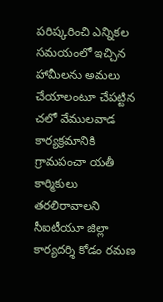పరిష్కరించి ఎన్నికల సమయంలో ఇచ్చిన హామీలను అమలు చేయాలంటూ చేపట్టిన చలో వేములవాడ కార్యక్రమానికి గ్రామపంచా యతీ కార్మికులు తరలిరావాలని సీఐటీయూ జిల్లా కార్యదర్శి కోడం రమణ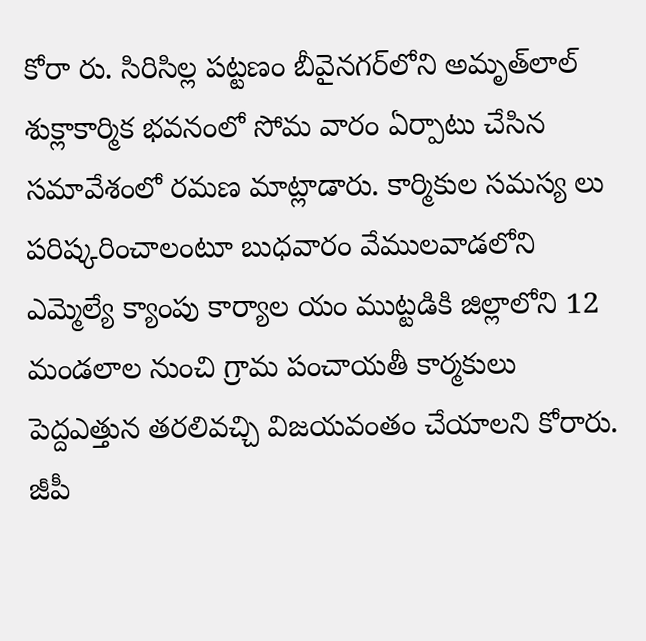కోరా రు. సిరిసిల్ల పట్టణం బీవైనగర్‌లోని అమృత్‌లాల్‌ శుక్లాకార్మిక భవనంలో సోమ వారం ఏర్పాటు చేసిన సమావేశంలో రమణ మాట్లాడారు. కార్మికుల సమస్య లు పరిష్కరించాలంటూ బుధవారం వేములవాడలోని ఎమ్మెల్యే క్యాంపు కార్యాల యం ముట్టడికి జిల్లాలోని 12 మండలాల నుంచి గ్రామ పంచాయతీ కార్మకులు పెద్దఎత్తున తరలివచ్చి విజయవంతం చేయాలని కోరారు. జీపీ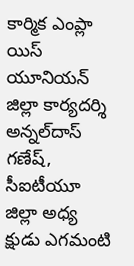కార్మిక ఎంప్లా యిస్‌ యూనియన్‌ జిల్లా కార్యదర్శి అన్నల్‌దాస్‌ గణేష్‌, సీఐటీయూ జిల్లా అధ్య క్షుడు ఎగమంటి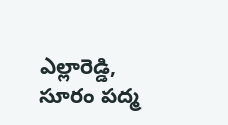ఎల్లారెడ్డి, సూరం పద్మ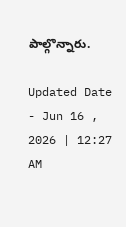పాల్గొన్నారు.

Updated Date - Jun 16 , 2026 | 12:27 AM